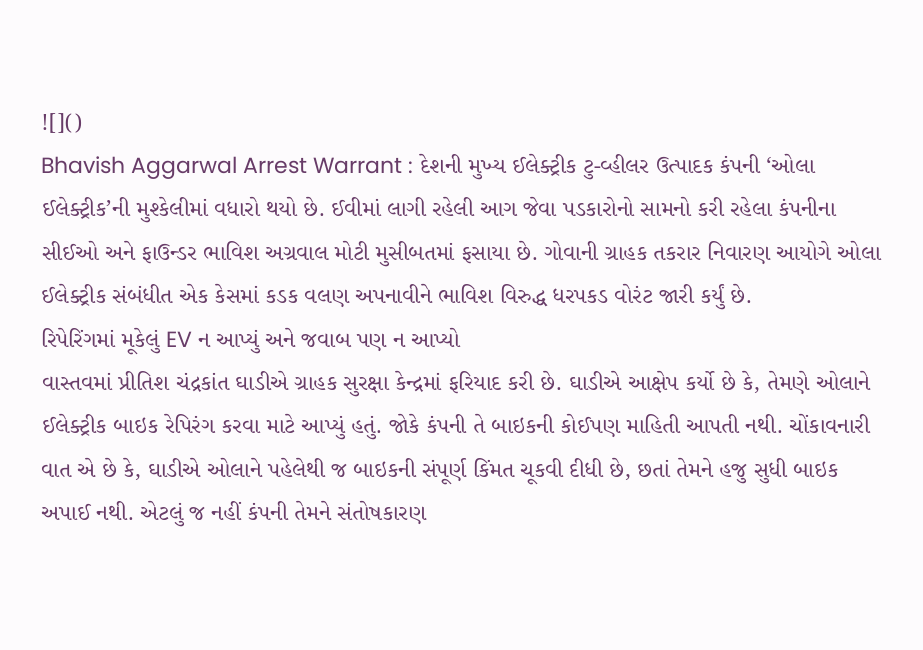![]()
Bhavish Aggarwal Arrest Warrant : દેશની મુખ્ય ઈલેક્ટ્રીક ટુ-વ્હીલર ઉત્પાદક કંપની ‘ઓલા ઈલેક્ટ્રીક’ની મુશ્કેલીમાં વધારો થયો છે. ઈવીમાં લાગી રહેલી આગ જેવા પડકારોનો સામનો કરી રહેલા કંપનીના સીઈઓ અને ફાઉન્ડર ભાવિશ અગ્રવાલ મોટી મુસીબતમાં ફસાયા છે. ગોવાની ગ્રાહક તકરાર નિવારણ આયોગે ઓલા ઈલેક્ટ્રીક સંબંધીત એક કેસમાં કડક વલણ અપનાવીને ભાવિશ વિરુદ્ધ ધરપકડ વોરંટ જારી કર્યું છે.
રિપેરિંગમાં મૂકેલું EV ન આપ્યું અને જવાબ પણ ન આપ્યો
વાસ્તવમાં પ્રીતિશ ચંદ્રકાંત ઘાડીએ ગ્રાહક સુરક્ષા કેન્દ્રમાં ફરિયાદ કરી છે. ઘાડીએ આક્ષેપ કર્યો છે કે, તેમણે ઓલાને ઈલેક્ટ્રીક બાઇક રેપિરંગ કરવા માટે આપ્યું હતું. જોકે કંપની તે બાઇકની કોઈપણ માહિતી આપતી નથી. ચોંકાવનારી વાત એ છે કે, ઘાડીએ ઓલાને પહેલેથી જ બાઇકની સંપૂર્ણ કિંમત ચૂકવી દીધી છે, છતાં તેમને હજુ સુધી બાઇક અપાઈ નથી. એટલું જ નહીં કંપની તેમને સંતોષકારણ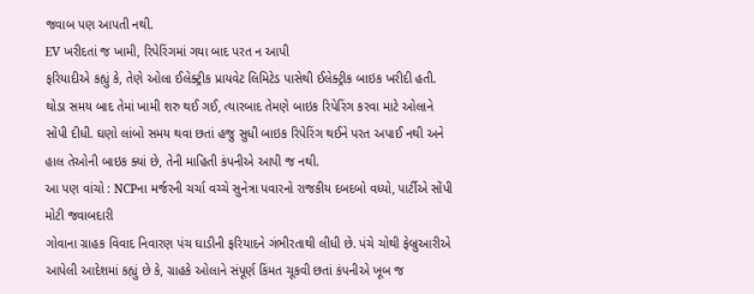જવાબ પણ આપતી નથી.
EV ખરીદતાં જ ખામી, રિપેરિંગમાં ગયા બાદ પરત ન આપી
ફરિયાદીએ કહ્યું કે, તેણે ઓલા ઈલેક્ટ્રીક પ્રાયવેટ લિમિટેડ પાસેથી ઈલેક્ટ્રીક બાઇક ખરીદી હતી. થોડા સમય બાદ તેમાં ખામી શરુ થઈ ગઈ, ત્યારબાદ તેમણે બાઇક રિપેરિંગ કરવા માટે ઓલાને સોંપી દીધી. ઘણો લાંબો સમય થવા છતાં હજુ સુધી બાઇક રિપેરિંગ થઈને પરત અપાઈ નથી અને હાલ તેઓની બાઇક ક્યાં છે, તેની માહિતી કંપનીએ આપી જ નથી.
આ પણ વાંચો : NCPના મર્જરની ચર્ચા વચ્ચે સુનેત્રા પવારનો રાજકીય દબદબો વધ્યો, પાર્ટીએ સોંપી મોટી જવાબદારી
ગોવાના ગ્રાહક વિવાદ નિવારણ પંચ ઘાડીની ફરિયાદને ગંભીરતાથી લીધી છે. પંચે ચોથી ફેબ્રુઆરીએ આપેલી આદેશમાં કહ્યું છે કે, ગ્રાહકે ઓલાને સંપૂર્ણ કિંમત ચૂકવી છતાં કંપનીએ ખૂબ જ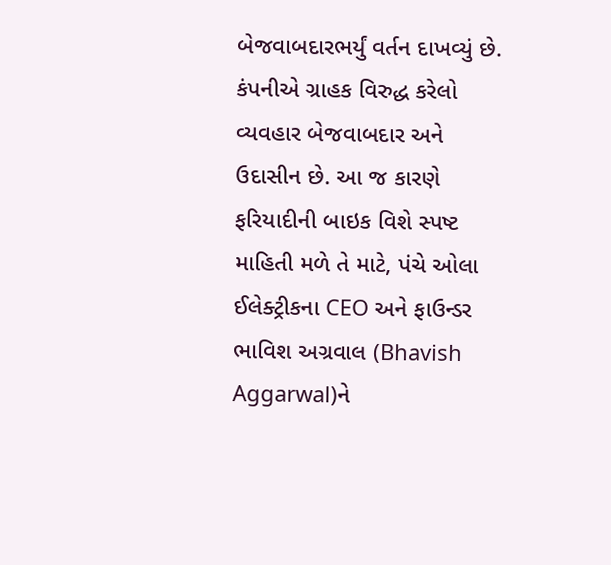બેજવાબદારભર્યું વર્તન દાખવ્યું છે. કંપનીએ ગ્રાહક વિરુદ્ધ કરેલો વ્યવહાર બેજવાબદાર અને ઉદાસીન છે. આ જ કારણે ફરિયાદીની બાઇક વિશે સ્પષ્ટ માહિતી મળે તે માટે, પંચે ઓલા ઈલેક્ટ્રીકના CEO અને ફાઉન્ડર ભાવિશ અગ્રવાલ (Bhavish Aggarwal)ને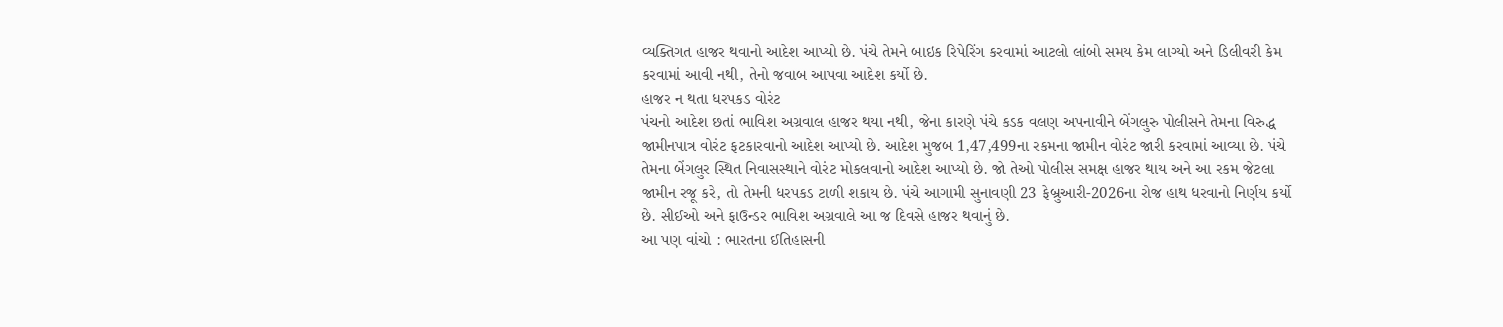વ્યક્તિગત હાજર થવાનો આદેશ આપ્યો છે. પંચે તેમને બાઇક રિપેરિંગ કરવામાં આટલો લાંબો સમય કેમ લાગ્યો અને ડિલીવરી કેમ કરવામાં આવી નથી, તેનો જવાબ આપવા આદેશ કર્યો છે.
હાજર ન થતા ધરપકડ વોરંટ
પંચનો આદેશ છતાં ભાવિશ અગ્રવાલ હાજર થયા નથી, જેના કારણે પંચે કડક વલણ અપનાવીને બેંગલુરુ પોલીસને તેમના વિરુદ્ધ જામીનપાત્ર વોરંટ ફટકારવાનો આદેશ આપ્યો છે. આદેશ મુજબ 1,47,499ના રકમના જામીન વોરંટ જારી કરવામાં આવ્યા છે. પંચે તેમના બેંગલુર સ્થિત નિવાસસ્થાને વોરંટ મોકલવાનો આદેશ આપ્યો છે. જો તેઓ પોલીસ સમક્ષ હાજર થાય અને આ રકમ જેટલા જામીન રજૂ કરે, તો તેમની ધરપકડ ટાળી શકાય છે. પંચે આગામી સુનાવણી 23 ફેબ્રુઆરી-2026ના રોજ હાથ ધરવાનો નિર્ણય કર્યો છે. સીઈઓ અને ફાઉન્ડર ભાવિશ અગ્રવાલે આ જ દિવસે હાજર થવાનું છે.
આ પણ વાંચો : ભારતના ઈતિહાસની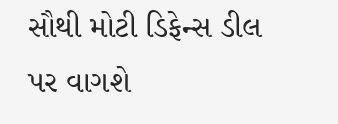સૌથી મોટી ડિફેન્સ ડીલ પર વાગશે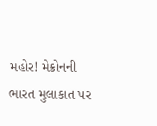મહોર! મેક્રોનની ભારત મુલાકાત પર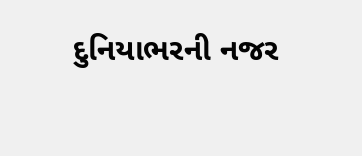દુનિયાભરની નજર